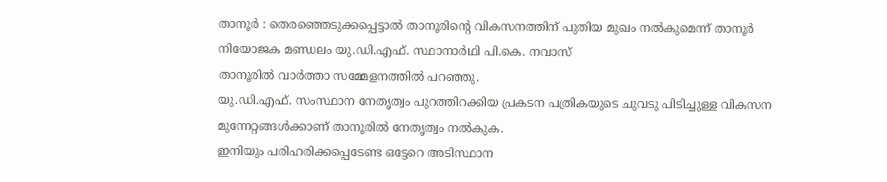താനൂർ : തെരഞ്ഞെടുക്കപ്പെട്ടാൽ താനൂരിന്റെ വികസനത്തിന് പുതിയ മുഖം നൽകുമെന്ന് താനൂർ നിയോജക മണ്ഡലം യു.ഡി.എഫ്. സ്ഥാനാർഥി പി.കെ. നവാസ്
താനൂരിൽ വാർത്താ സമ്മേളനത്തിൽ പറഞ്ഞു.
യു.ഡി.എഫ്. സംസ്ഥാന നേതൃത്വം പുറത്തിറക്കിയ പ്രകടന പത്രികയുടെ ചുവടു പിടിച്ചുള്ള വികസന മുന്നേറ്റങ്ങൾക്കാണ് താനൂരിൽ നേതൃത്വം നൽകുക.
ഇനിയും പരിഹരിക്കപ്പെടേണ്ട ഒട്ടേറെ അടിസ്ഥാന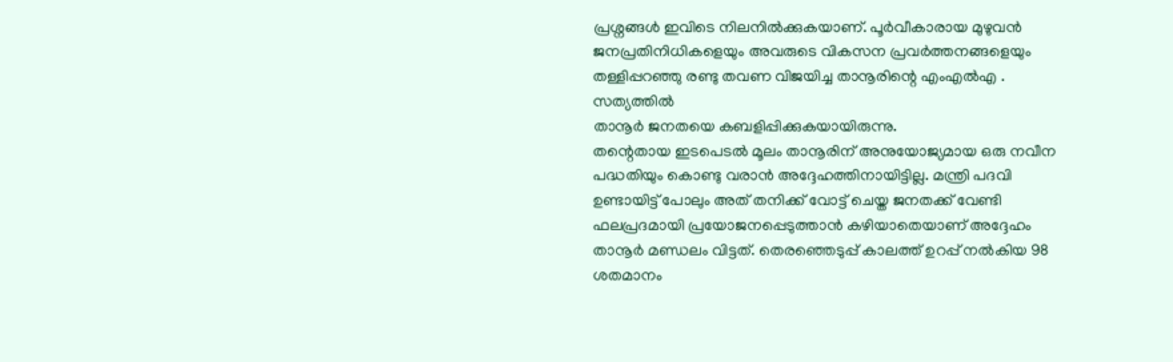പ്രശ്നങ്ങൾ ഇവിടെ നിലനിൽക്കുകയാണ്. പൂർവീകാരായ മുഴുവൻ ജനപ്രതിനിധികളെയും അവരുടെ വികസന പ്രവർത്തനങ്ങളെയും തള്ളിപ്പറഞ്ഞു രണ്ടു തവണ വിജയിച്ച താനൂരിന്റെ എംഎൽഎ . സത്യത്തിൽ
താനൂർ ജനതയെ കബളിപ്പിക്കുകയായിരുന്നു.
തന്റെതായ ഇടപെടൽ മൂലം താനൂരിന് അനുയോജ്യമായ ഒരു നവീന പദ്ധതിയും കൊണ്ടു വരാൻ അദ്ദേഹത്തിനായിട്ടില്ല. മന്ത്രി പദവി ഉണ്ടായിട്ട് പോലും അത് തനിക്ക് വോട്ട് ചെയ്ത ജനതക്ക് വേണ്ടി ഫലപ്രദമായി പ്രയോജനപ്പെടുത്താൻ കഴിയാതെയാണ് അദ്ദേഹം താനൂർ മണ്ഡലം വിട്ടത്. തെരഞ്ഞെടുപ്പ് കാലത്ത് ഉറപ്പ് നൽകിയ 98 ശതമാനം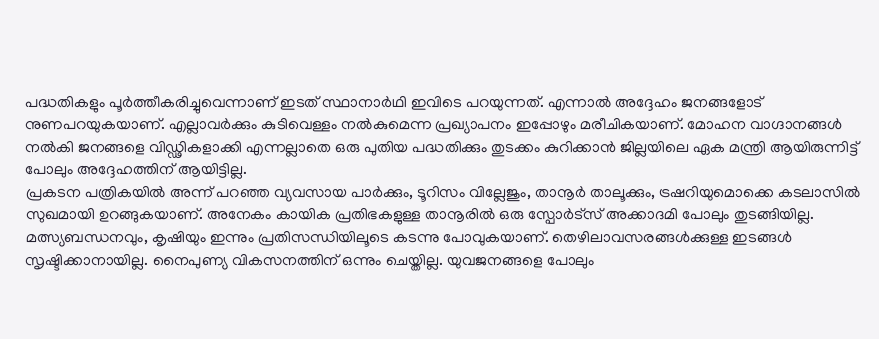പദ്ധതികളും പൂർത്തീകരിച്ചുവെന്നാണ് ഇടത് സ്ഥാനാർഥി ഇവിടെ പറയുന്നത്. എന്നാൽ അദ്ദേഹം ജനങ്ങളോട് നുണപറയുകയാണ്. എല്ലാവർക്കും കുടിവെള്ളം നൽകുമെന്ന പ്രഖ്യാപനം ഇപ്പോഴും മരീചികയാണ്. മോഹന വാഗ്ദാനങ്ങൾ നൽകി ജനങ്ങളെ വിഡ്ഢികളാക്കി എന്നല്ലാതെ ഒരു പുതിയ പദ്ധതിക്കും തുടക്കം കുറിക്കാൻ ജില്ലയിലെ ഏക മന്ത്രി ആയിരുന്നിട്ട് പോലും അദ്ദേഹത്തിന് ആയിട്ടില്ല.
പ്രകടന പത്രികയിൽ അന്ന് പറഞ്ഞ വ്യവസായ പാർക്കും, ടൂറിസം വില്ലേജും, താനൂർ താലൂക്കും, ട്രഷറിയുമൊക്കെ കടലാസിൽ സുഖമായി ഉറങ്ങുകയാണ്. അനേകം കായിക പ്രതിഭകളുള്ള താനൂരിൽ ഒരു സ്പോർട്സ് അക്കാദമി പോലും തുടങ്ങിയില്ല.
മത്സ്യബന്ധനവും, കൃഷിയും ഇന്നും പ്രതിസന്ധിയിലൂടെ കടന്നു പോവുകയാണ്. തെഴിലാവസരങ്ങൾക്കുള്ള ഇടങ്ങൾ സൃഷ്ടിക്കാനായില്ല. നൈപുണ്യ വികസനത്തിന് ഒന്നും ചെയ്തില്ല. യുവജനങ്ങളെ പോലും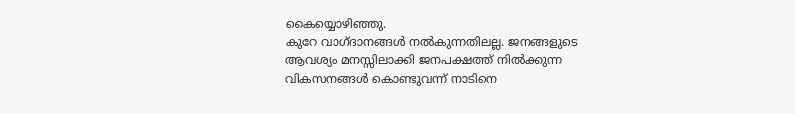കൈയ്യൊഴിഞ്ഞു.
കുറേ വാഗ്ദാനങ്ങൾ നൽകുന്നതിലല്ല. ജനങ്ങളുടെ ആവശ്യം മനസ്സിലാക്കി ജനപക്ഷത്ത് നിൽക്കുന്ന വികസനങ്ങൾ കൊണ്ടുവന്ന് നാടിനെ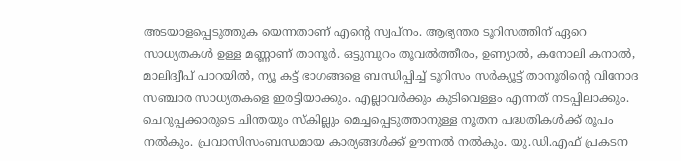അടയാളപ്പെടുത്തുക യെന്നതാണ് എന്റെ സ്വപ്നം. ആഭ്യന്തര ടൂറിസത്തിന് ഏറെ സാധ്യതകൾ ഉള്ള മണ്ണാണ് താനൂർ. ഒട്ടുമ്പുറം തൂവൽത്തീരം, ഉണ്യാൽ, കനോലി കനാൽ, മാലിദ്വീപ് പാറയിൽ, ന്യൂ കട്ട് ഭാഗങ്ങളെ ബന്ധിപ്പിച്ച് ടൂറിസം സർക്യൂട്ട് താനൂരിന്റെ വിനോദ സഞ്ചാര സാധ്യതകളെ ഇരട്ടിയാക്കും. എല്ലാവർക്കും കുടിവെള്ളം എന്നത് നടപ്പിലാക്കും. ചെറുപ്പക്കാരുടെ ചിന്തയും സ്കില്ലും മെച്ചപ്പെടുത്താനുള്ള നൂതന പദ്ധതികൾക്ക് രൂപം നൽകും. പ്രവാസിസംബന്ധമായ കാര്യങ്ങൾക്ക് ഊന്നൽ നൽകും. യു.ഡി.എഫ് പ്രകടന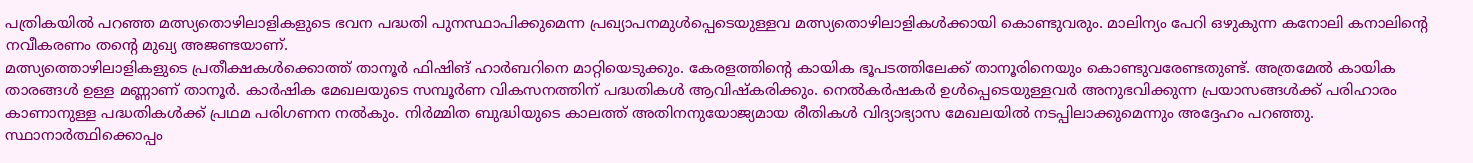പത്രികയിൽ പറഞ്ഞ മത്സ്യതൊഴിലാളികളുടെ ഭവന പദ്ധതി പുനസ്ഥാപിക്കുമെന്ന പ്രഖ്യാപനമുൾപ്പെടെയുള്ളവ മത്സ്യതൊഴിലാളികൾക്കായി കൊണ്ടുവരും. മാലിന്യം പേറി ഒഴുകുന്ന കനോലി കനാലിന്റെ നവീകരണം തന്റെ മുഖ്യ അജണ്ടയാണ്.
മത്സ്യത്തൊഴിലാളികളുടെ പ്രതീക്ഷകൾക്കൊത്ത് താനൂർ ഫിഷിങ് ഹാർബറിനെ മാറ്റിയെടുക്കും. കേരളത്തിന്റെ കായിക ഭൂപടത്തിലേക്ക് താനൂരിനെയും കൊണ്ടുവരേണ്ടതുണ്ട്. അത്രമേൽ കായിക താരങ്ങൾ ഉള്ള മണ്ണാണ് താനൂർ. കാർഷിക മേഖലയുടെ സമ്പൂർണ വികസനത്തിന് പദ്ധതികൾ ആവിഷ്കരിക്കും. നെൽകർഷകർ ഉൾപ്പെടെയുള്ളവർ അനുഭവിക്കുന്ന പ്രയാസങ്ങൾക്ക് പരിഹാരം കാണാനുള്ള പദ്ധതികൾക്ക് പ്രഥമ പരിഗണന നൽകും. നിർമ്മിത ബുദ്ധിയുടെ കാലത്ത് അതിനനുയോജ്യമായ രീതികൾ വിദ്യാഭ്യാസ മേഖലയിൽ നടപ്പിലാക്കുമെന്നും അദ്ദേഹം പറഞ്ഞു.
സ്ഥാനാർത്ഥിക്കൊപ്പം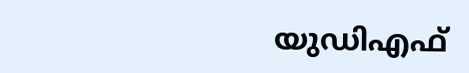യുഡിഎഫ്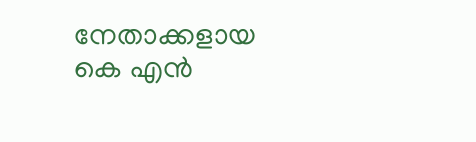നേതാക്കളായ
കെ എൻ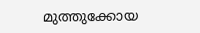മുത്തുക്കോയ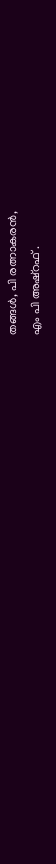തങ്ങൾ, പി രത്നാകരൻ,
എം പി അഷ്റഫ് .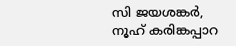സി ജയശങ്കർ, നൂഹ് കരിങ്കപ്പാറ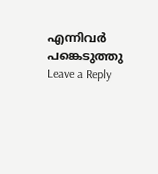എന്നിവർ പങ്കെടുത്തു
Leave a Reply